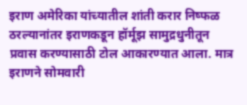इराण अमेरिका यांच्यातील शांती करार निष्फळ ठरल्यानांतर इराणकडून हॉर्मूझ सामुद्रधुनीतून प्रवास करण्यासाठी टोल आकारण्यात आला. मात्र इराणने सोमवारी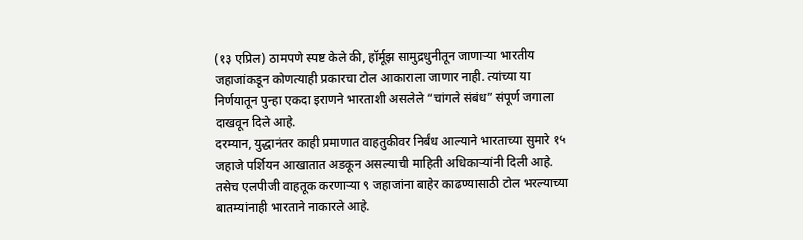(१३ एप्रिल) ठामपणे स्पष्ट केले की, हॉर्मूझ सामुद्रधुनीतून जाणाऱ्या भारतीय जहाजांकडून कोणत्याही प्रकारचा टोल आकाराला जाणार नाही. त्यांच्या या निर्णयातून पुन्हा एकदा इराणने भारताशी असलेले “चांगले संबंध” संपूर्ण जगाला दाखवून दिले आहे.
दरम्यान, युद्धानंतर काही प्रमाणात वाहतुकीवर निर्बंध आल्याने भारताच्या सुमारे १५ जहाजे पर्शियन आखातात अडकून असल्याची माहिती अधिकाऱ्यांनी दिली आहे. तसेच एलपीजी वाहतूक करणाऱ्या ९ जहाजांना बाहेर काढण्यासाठी टोल भरल्याच्या बातम्यांनाही भारताने नाकारले आहे.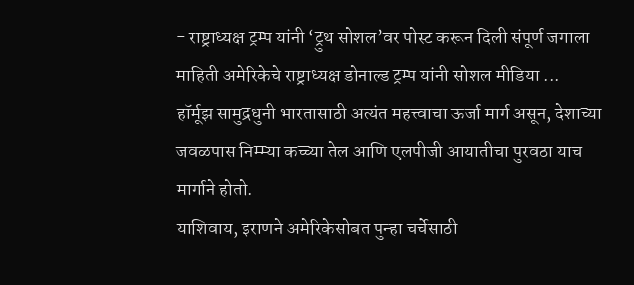- राष्ट्राध्यक्ष ट्रम्प यांनी ‘ट्रुथ सोशल’वर पोस्ट करून दिली संपूर्ण जगाला माहिती अमेरिकेचे राष्ट्राध्यक्ष डोनाल्ड ट्रम्प यांनी सोशल मीडिया ...
हॉर्मूझ सामुद्रधुनी भारतासाठी अत्यंत महत्त्वाचा ऊर्जा मार्ग असून, देशाच्या जवळपास निम्म्या कच्च्या तेल आणि एलपीजी आयातीचा पुरवठा याच मार्गाने होतो.
याशिवाय, इराणने अमेरिकेसोबत पुन्हा चर्चेसाठी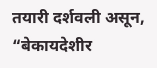तयारी दर्शवली असून, “बेकायदेशीर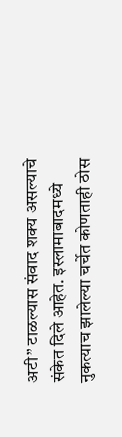अटी” टाळल्यास संवाद शक्य असल्याचे संकेत दिले आहेत. इस्लामाबादमध्ये नुकत्याच झालेल्या चर्चेत कोणताही ठोस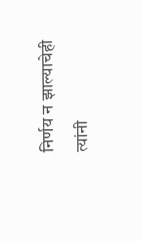निर्णय न झाल्याचेही त्यांनी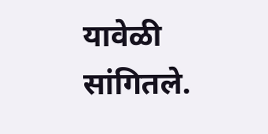यावेळी सांगितले.